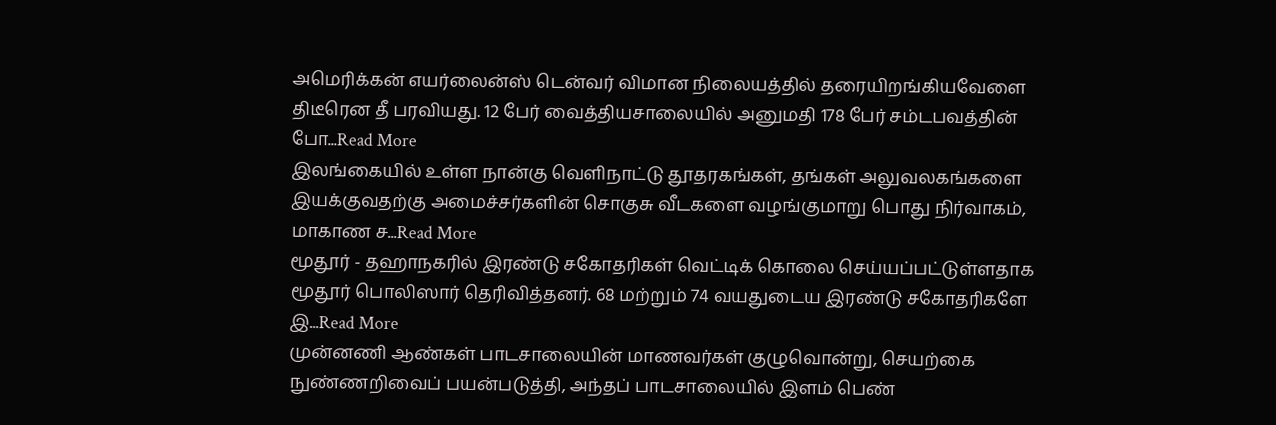அமெரிக்கன் எயர்லைன்ஸ் டென்வர் விமான நிலையத்தில் தரையிறங்கியவேளை திடீரென தீ பரவியது. 12 பேர் வைத்தியசாலையில் அனுமதி 178 பேர் சம்டபவத்தின் போ...Read More
இலங்கையில் உள்ள நான்கு வெளிநாட்டு தூதரகங்கள், தங்கள் அலுவலகங்களை இயக்குவதற்கு அமைச்சர்களின் சொகுசு வீடகளை வழங்குமாறு பொது நிர்வாகம், மாகாண ச...Read More
மூதூர் - தஹாநகரில் இரண்டு சகோதரிகள் வெட்டிக் கொலை செய்யப்பட்டுள்ளதாக மூதூர் பொலிஸார் தெரிவித்தனர். 68 மற்றும் 74 வயதுடைய இரண்டு சகோதரிகளே இ...Read More
முன்னணி ஆண்கள் பாடசாலையின் மாணவர்கள் குழுவொன்று, செயற்கை நுண்ணறிவைப் பயன்படுத்தி, அந்தப் பாடசாலையில் இளம் பெண்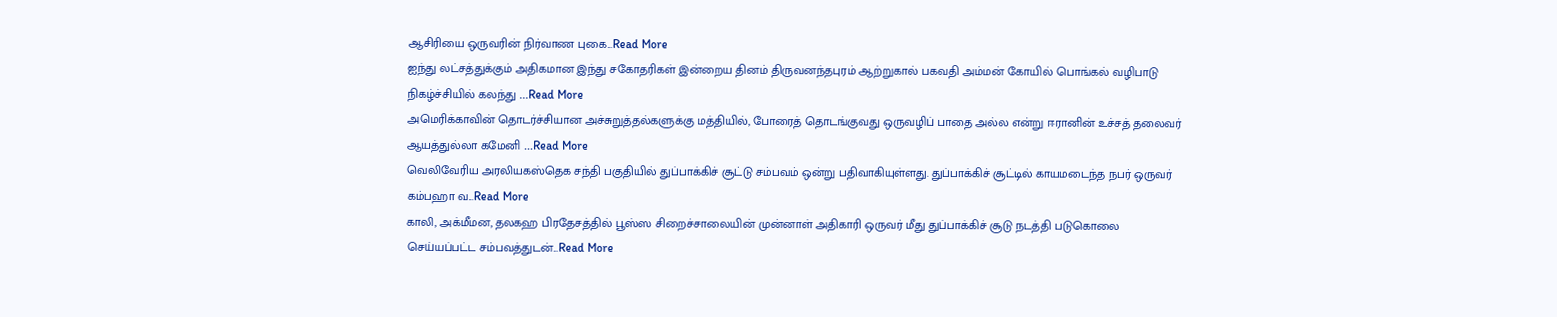ஆசிரியை ஒருவரின் நிர்வாண புகை...Read More
ஐந்து லட்சத்துக்கும் அதிகமான இந்து சகோதரிகள் இன்றைய தினம் திருவனந்தபுரம் ஆற்றுகால் பகவதி அம்மன் கோயில் பொங்கல் வழிபாடு நிகழ்ச்சியில் கலந்து ...Read More
அமெரிக்காவின் தொடர்ச்சியான அச்சுறுத்தல்களுக்கு மத்தியில், போரைத் தொடங்குவது ஒருவழிப் பாதை அல்ல என்று ஈரானின் உச்சத் தலைவர் ஆயத்துல்லா கமேனி ...Read More
வெலிவேரிய அரலியகஸ்தெக சந்தி பகுதியில் துப்பாக்கிச் சூட்டு சம்பவம் ஒன்று பதிவாகியுள்ளது. துப்பாக்கிச் சூட்டில் காயமடைந்த நபர் ஒருவர் கம்பஹா வ...Read More
காலி, அக்மீமன, தலகஹ பிரதேசத்தில் பூஸ்ஸ சிறைச்சாலையின் முன்னாள் அதிகாரி ஒருவர் மீது துப்பாக்கிச் சூடு நடத்தி படுகொலை செய்யப்பட்ட சம்பவத்துடன்...Read More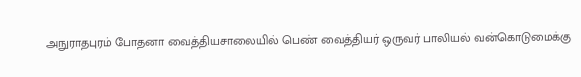அநுராதபுரம் போதனா வைத்தியசாலையில் பெண் வைத்தியர் ஒருவர் பாலியல் வன்கொடுமைக்கு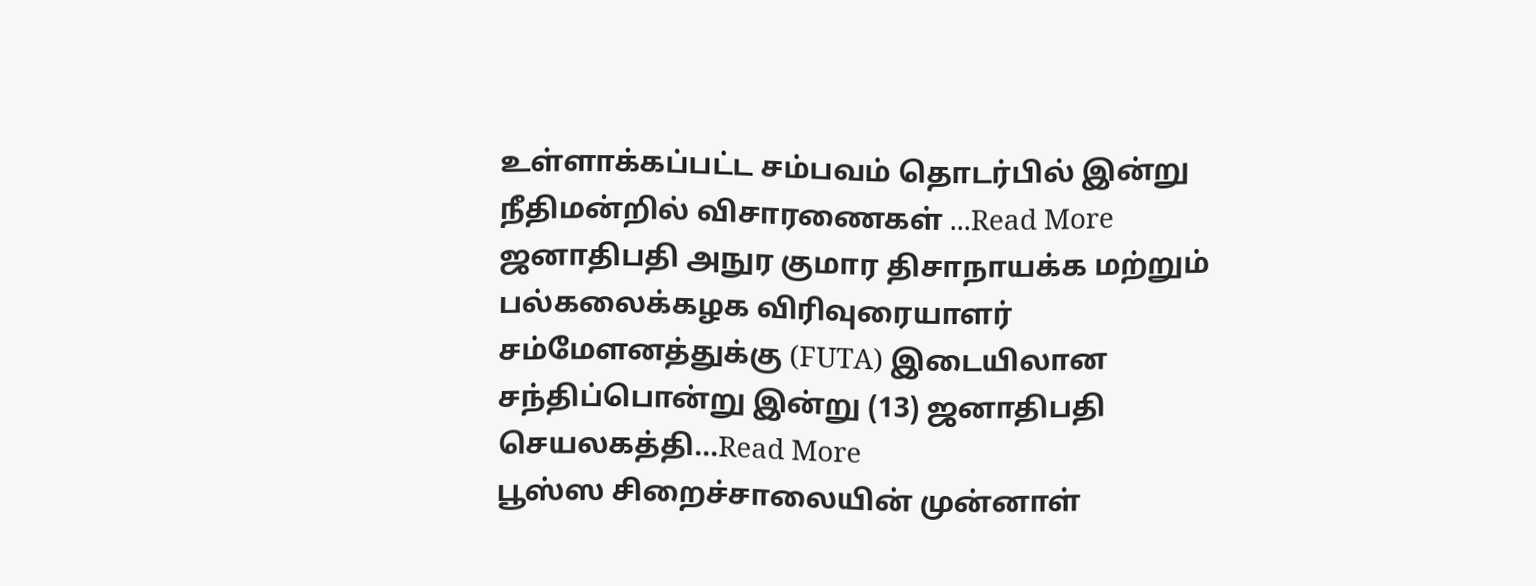உள்ளாக்கப்பட்ட சம்பவம் தொடர்பில் இன்று நீதிமன்றில் விசாரணைகள் ...Read More
ஜனாதிபதி அநுர குமார திசாநாயக்க மற்றும் பல்கலைக்கழக விரிவுரையாளர் சம்மேளனத்துக்கு (FUTA) இடையிலான சந்திப்பொன்று இன்று (13) ஜனாதிபதி செயலகத்தி...Read More
பூஸ்ஸ சிறைச்சாலையின் முன்னாள்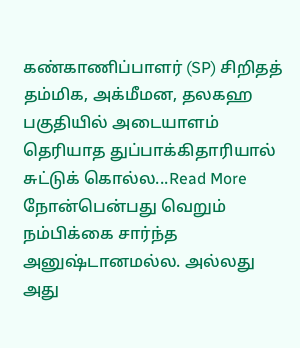கண்காணிப்பாளர் (SP) சிறிதத் தம்மிக, அக்மீமன, தலகஹ பகுதியில் அடையாளம் தெரியாத துப்பாக்கிதாரியால் சுட்டுக் கொல்ல...Read More
நோன்பென்பது வெறும் நம்பிக்கை சார்ந்த அனுஷ்டானமல்ல. அல்லது அது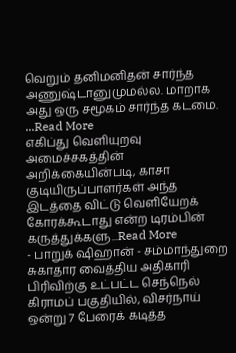வெறும் தனிமனிதன் சார்ந்த அணுஷ்டானுமுமல்ல. மாறாக அது ஒரு சமூகம் சார்ந்த கடமை. ...Read More
எகிப்து வெளியுறவு அமைச்சகத்தின் அறிக்கையின்படி, காசா குடியிருப்பாளர்கள் அந்த இடத்தை விட்டு வெளியேறக் கோரக்கூடாது என்ற டிரம்பின் கருத்துக்களு...Read More
- பாறுக் ஷிஹான் - சம்மாந்துறை சுகாதார வைத்திய அதிகாரி பிரிவிற்கு உட்பட்ட செந்நெல் கிராமப் பகுதியில், விசர்நாய் ஒன்று 7 பேரைக் கடித்த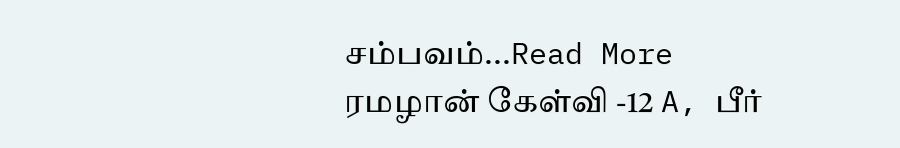சம்பவம்...Read More
ரமழான் கேள்வி -12 A, பீர்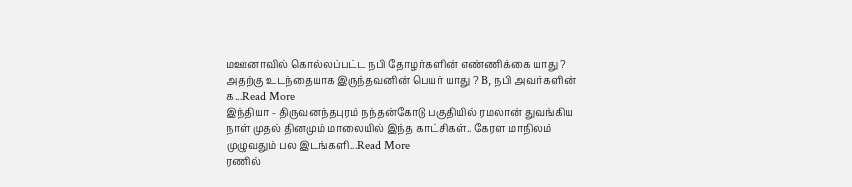மஊனாவில் கொல்லப்பட்ட நபி தோழர்களின் எண்ணிக்கை யாது ? அதற்கு உடந்தையாக இருந்தவனின் பெயர் யாது ? B, நபி அவர்களின் க...Read More
இந்தியா - திருவனந்தபுரம் நந்தன்கோடு பகுதியில் ரமலான் துவங்கிய நாள் முதல் தினமும் மாலையில் இந்த காட்சிகள்.. கேரள மாநிலம் முழுவதும் பல இடங்களி...Read More
ரணில்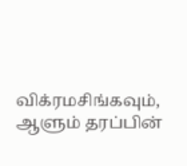விக்ரமசிங்கவும், ஆளும் தரப்பின்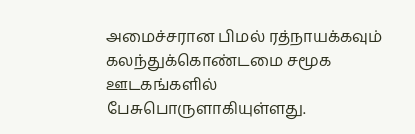அமைச்சரான பிமல் ரத்நாயக்கவும் கலந்துக்கொண்டமை சமூக ஊடகங்களில் பேசுபொருளாகியுள்ளது.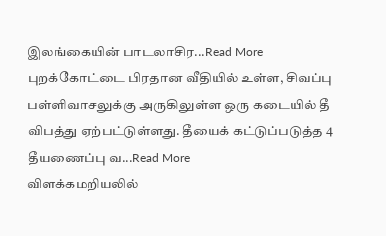இலங்கையின் பாடலாசிர...Read More
புறக்கோட்டை பிரதான வீதியில் உள்ள, சிவப்பு பள்ளிவாசலுக்கு அருகிலுள்ள ஒரு கடையில் தீ விபத்து ஏற்பட்டுள்ளது. தீயைக் கட்டுப்படுத்த 4 தீயணைப்பு வ...Read More
விளக்கமறியலில்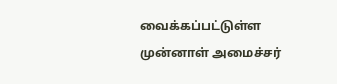வைக்கப்பட்டுள்ள முன்னாள் அமைச்சர்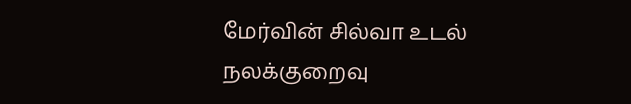மேர்வின் சில்வா உடல் நலக்குறைவு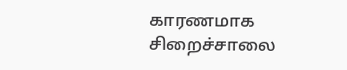காரணமாக சிறைச்சாலை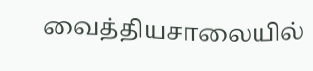வைத்தியசாலையில்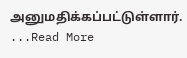அனுமதிக்கப்பட்டுள்ளார். ...Read More